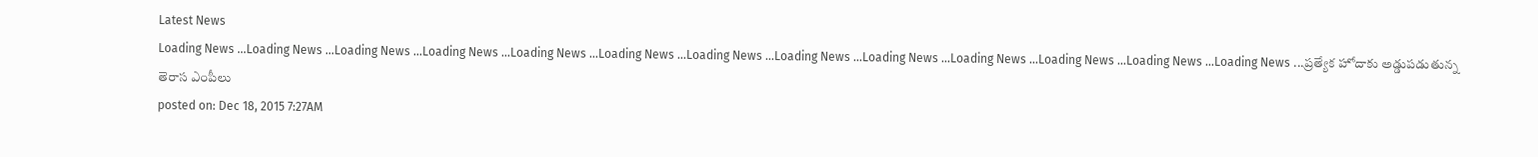Latest News
Loading News ...Loading News ...Loading News ...Loading News ...Loading News ...Loading News ...Loading News ...Loading News ...Loading News ...Loading News ...Loading News ...Loading News ...Loading News ...ప్రత్యేక హోదాకు అడ్డుపడుతున్న తెరాస ఎంపీలు
posted on: Dec 18, 2015 7:27AM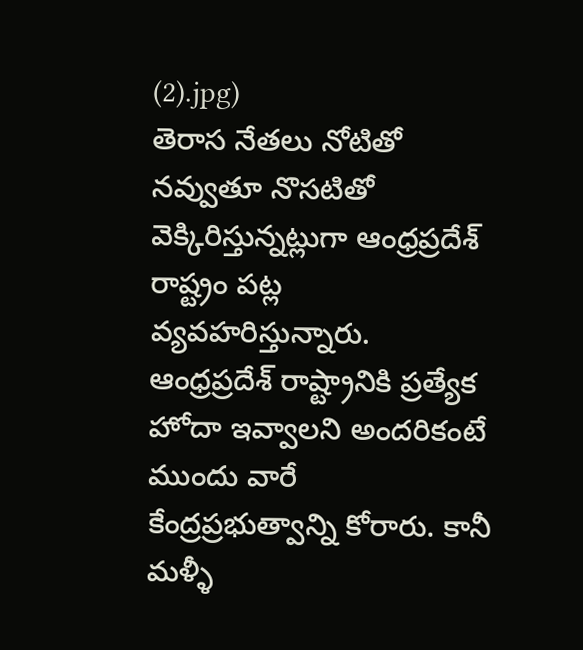(2).jpg)
తెరాస నేతలు నోటితో నవ్వుతూ నొసటితో వెక్కిరిస్తున్నట్లుగా ఆంధ్రప్రదేశ్ రాష్ట్రం పట్ల వ్యవహరిస్తున్నారు. ఆంధ్రప్రదేశ్ రాష్ట్రానికి ప్రత్యేక హోదా ఇవ్వాలని అందరికంటే ముందు వారే కేంద్రప్రభుత్వాన్ని కోరారు. కానీ మళ్ళీ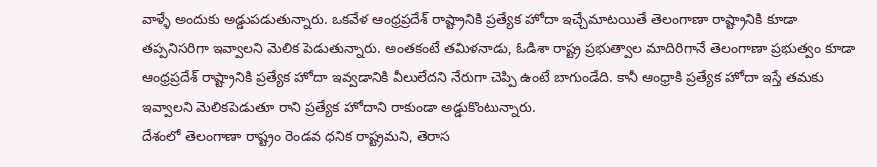వాళ్ళే అందుకు అడ్డుపడుతున్నారు. ఒకవేళ ఆంధ్రప్రదేశ్ రాష్ట్రానికి ప్రత్యేక హోదా ఇచ్చేమాటయితే తెలంగాణా రాష్ట్రానికి కూడా తప్పనిసరిగా ఇవ్వాలని మెలిక పెడుతున్నారు. అంతకంటే తమిళనాడు, ఓడిశా రాష్ట్ర ప్రభుత్వాల మాదిరిగానే తెలంగాణా ప్రభుత్వం కూడా ఆంధ్రప్రదేశ్ రాష్ట్రానికి ప్రత్యేక హోదా ఇవ్వడానికి వీలులేదని నేరుగా చెప్పి ఉంటే బాగుండేది. కానీ ఆంధ్రాకి ప్రత్యేక హోదా ఇస్తే తమకు ఇవ్వాలని మెలికపెడుతూ రాని ప్రత్యేక హోదాని రాకుండా అడ్డుకొంటున్నారు.
దేశంలో తెలంగాణా రాష్ట్రం రెండవ ధనిక రాష్ట్రమని, తెరాస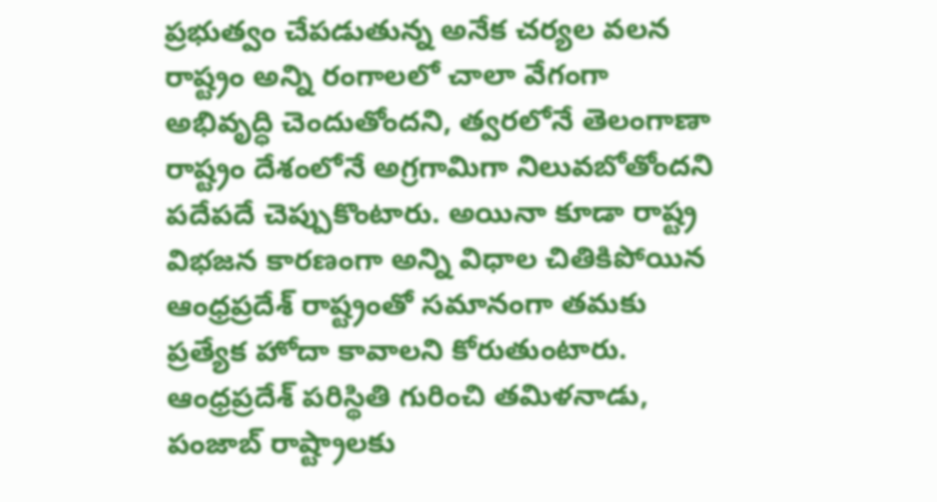ప్రభుత్వం చేపడుతున్న అనేక చర్యల వలన రాష్ట్రం అన్ని రంగాలలో చాలా వేగంగా అభివృద్ధి చెందుతోందని, త్వరలోనే తెలంగాణా రాష్ట్రం దేశంలోనే అగ్రగామిగా నిలువబోతోందని పదేపదే చెప్పుకొంటారు. అయినా కూడా రాష్ట్ర విభజన కారణంగా అన్ని విధాల చితికిపోయిన ఆంధ్రప్రదేశ్ రాష్ట్రంతో సమానంగా తమకు ప్రత్యేక హోదా కావాలని కోరుతుంటారు. ఆంధ్రప్రదేశ్ పరిస్థితి గురించి తమిళనాడు, పంజాబ్ రాష్ట్రాలకు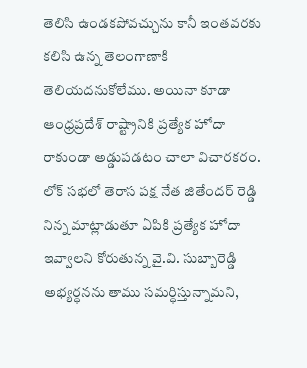తెలిసి ఉండకపోవచ్చును కానీ ఇంతవరకు కలిసి ఉన్న తెలంగాణాకి తెలియదనుకోలేము. అయినా కూడా ఆంధ్రప్రదేశ్ రాష్ట్రానికి ప్రత్యేక హోదా రాకుండా అడ్డుపడటం చాలా విచారకరం.
లోక్ సభలో తెరాస పక్ష నేత జితేందర్ రెడ్డి నిన్న మాట్లాడుతూ ఏపికి ప్రత్యేక హోదా ఇవ్వాలని కోరుతున్న వై.వి. సుబ్బారెడ్డి అభ్యర్ధనను తాము సమర్ధిస్తున్నామని,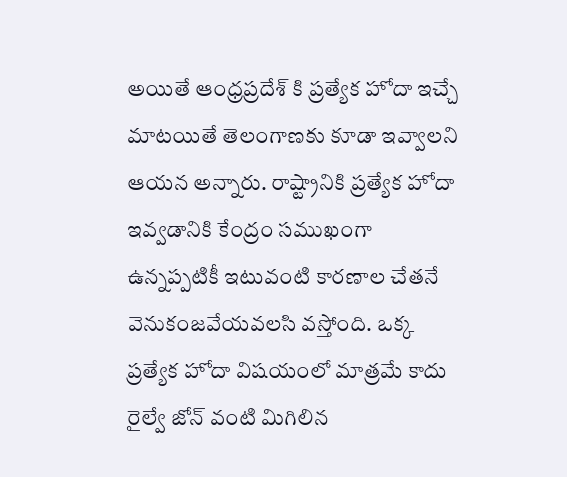అయితే ఆంధ్రప్రదేశ్ కి ప్రత్యేక హోదా ఇచ్చే మాటయితే తెలంగాణకు కూడా ఇవ్వాలని ఆయన అన్నారు. రాష్ట్రానికి ప్రత్యేక హోదా ఇవ్వడానికి కేంద్రం సముఖంగా ఉన్నప్పటికీ ఇటువంటి కారణాల చేతనే వెనుకంజవేయవలసి వస్తోంది. ఒక్క ప్రత్యేక హోదా విషయంలో మాత్రమే కాదు రైల్వే జోన్ వంటి మిగిలిన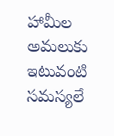హామీల అమలుకు ఇటువంటి సమస్యలే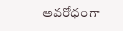అవరోధంగా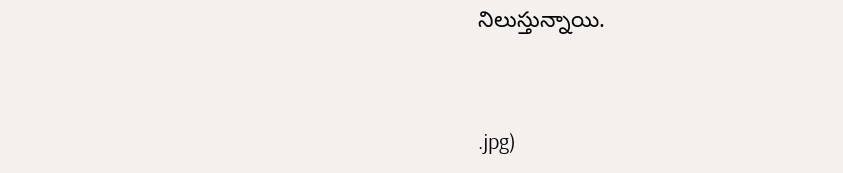నిలుస్తున్నాయి.



.jpg)